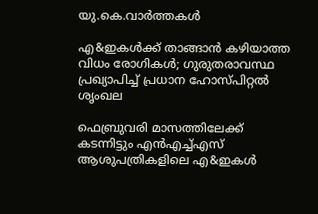യു.കെ.വാര്‍ത്തകള്‍

എ&ഇകള്‍ക്ക് താങ്ങാന്‍ കഴിയാത്ത വിധം രോഗികള്‍; ഗുരുതരാവസ്ഥ പ്രഖ്യാപിച്ച് പ്രധാന ഹോസ്പിറ്റല്‍ ശൃംഖല

ഫെബ്രുവരി മാസത്തിലേക്ക് കടന്നിട്ടും എന്‍എച്ച്എസ് ആശുപത്രികളിലെ എ&ഇകള്‍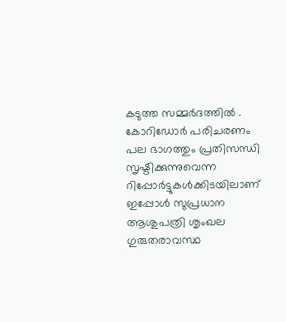കടുത്ത സമ്മര്‍ദത്തില്‍ . കോറിഡോര്‍ പരിചരണം പല ഭാഗത്തും പ്രതിസന്ധി സൃഷ്ടിക്കുന്നുവെന്ന റിപ്പോര്‍ട്ടുകള്‍ക്കിടയിലാണ് ഇപ്പോള്‍ സുപ്രധാന ആശുപത്രി ശൃംഖല ഗുരുതരാവസ്ഥ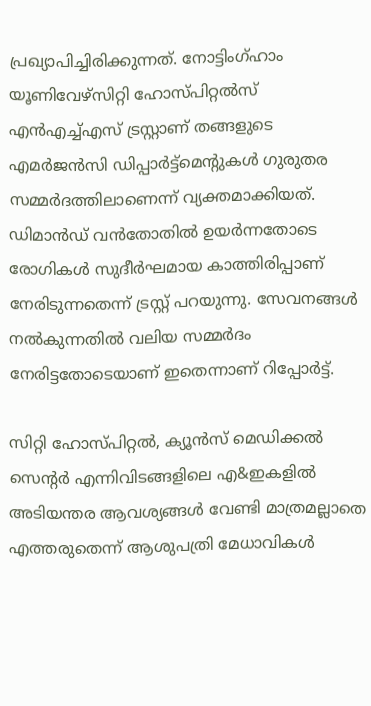പ്രഖ്യാപിച്ചിരിക്കുന്നത്. നോട്ടിംഗ്ഹാം യൂണിവേഴ്‌സിറ്റി ഹോസ്പിറ്റല്‍സ് എന്‍എച്ച്എസ് ട്രസ്റ്റാണ് തങ്ങളുടെ എമര്‍ജന്‍സി ഡിപ്പാര്‍ട്ട്‌മെന്റുകള്‍ ഗുരുതര സമ്മര്‍ദത്തിലാണെന്ന് വ്യക്തമാക്കിയത്. ഡിമാന്‍ഡ് വന്‍തോതില്‍ ഉയര്‍ന്നതോടെ രോഗികള്‍ സുദീര്‍ഘമായ കാത്തിരിപ്പാണ് നേരിടുന്നതെന്ന് ട്രസ്റ്റ് പറയുന്നു. സേവനങ്ങള്‍ നല്‍കുന്നതില്‍ വലിയ സമ്മര്‍ദം നേരിട്ടതോടെയാണ് ഇതെന്നാണ് റിപ്പോര്‍ട്ട്.

സിറ്റി ഹോസ്പിറ്റല്‍, ക്യൂന്‍സ് മെഡിക്കല്‍ സെന്റര്‍ എന്നിവിടങ്ങളിലെ എ&ഇകളില്‍ അടിയന്തര ആവശ്യങ്ങള്‍ വേണ്ടി മാത്രമല്ലാതെ എത്തരുതെന്ന് ആശുപത്രി മേധാവികള്‍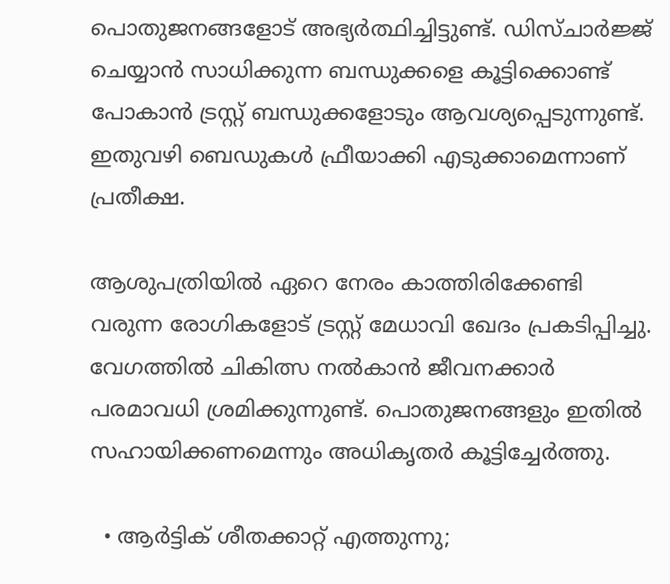പൊതുജനങ്ങളോട് അഭ്യര്‍ത്ഥിച്ചിട്ടുണ്ട്. ഡിസ്ചാര്‍ജ്ജ് ചെയ്യാന്‍ സാധിക്കുന്ന ബന്ധുക്കളെ കൂട്ടിക്കൊണ്ട് പോകാന്‍ ട്രസ്റ്റ് ബന്ധുക്കളോടും ആവശ്യപ്പെടുന്നുണ്ട്. ഇതുവഴി ബെഡുകള്‍ ഫ്രീയാക്കി എടുക്കാമെന്നാണ് പ്രതീക്ഷ.

ആശുപത്രിയില്‍ ഏറെ നേരം കാത്തിരിക്കേണ്ടി വരുന്ന രോഗികളോട് ട്രസ്റ്റ് മേധാവി ഖേദം പ്രകടിപ്പിച്ചു. വേഗത്തില്‍ ചികിത്സ നല്‍കാന്‍ ജീവനക്കാര്‍ പരമാവധി ശ്രമിക്കുന്നുണ്ട്. പൊതുജനങ്ങളും ഇതില്‍ സഹായിക്കണമെന്നും അധികൃതര്‍ കൂട്ടിച്ചേര്‍ത്തു.

  • ആര്‍ട്ടിക് ശീതക്കാറ്റ് എത്തുന്നു;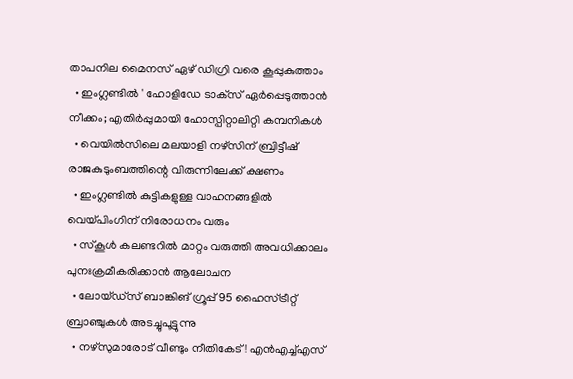താപനില മൈനസ് ഏഴ് ഡിഗ്രി വരെ കൂപ്പുകുത്താം
  • ഇംഗ്ലണ്ടില്‍ ' ഹോളിഡേ ടാക്‌സ് ഏര്‍പ്പെടുത്താന്‍ നീക്കം; എതിര്‍പ്പുമായി ഹോസ്പിറ്റാലിറ്റി കമ്പനികള്‍
  • വെയില്‍സിലെ മലയാളി നഴ്‌സിന് ബ്രിട്ടീഷ് രാജകുടുംബത്തിന്റെ വിരുന്നിലേക്ക് ക്ഷണം
  • ഇംഗ്ലണ്ടില്‍ കുട്ടികളുള്ള വാഹനങ്ങളില്‍ വെയ്പിംഗിന് നിരോധനം വരും
  • സ്‌കൂള്‍ കലണ്ടറില്‍ മാറ്റം വരുത്തി അവധിക്കാലം പുനഃക്രമീകരിക്കാന്‍ ആലോചന
  • ലോയ്ഡ്‌സ് ബാങ്കിങ് ഗ്രൂപ്പ് 95 ഹൈസ്ട്രീറ്റ് ബ്രാഞ്ചുകള്‍ അടച്ചുപൂട്ടുന്നു
  • നഴ്‌സുമാരോട് വീണ്ടും നീതികേട്‌! എന്‍എച്ച്എസ്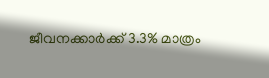ജീവനക്കാര്‍ക്ക് 3.3% മാത്രം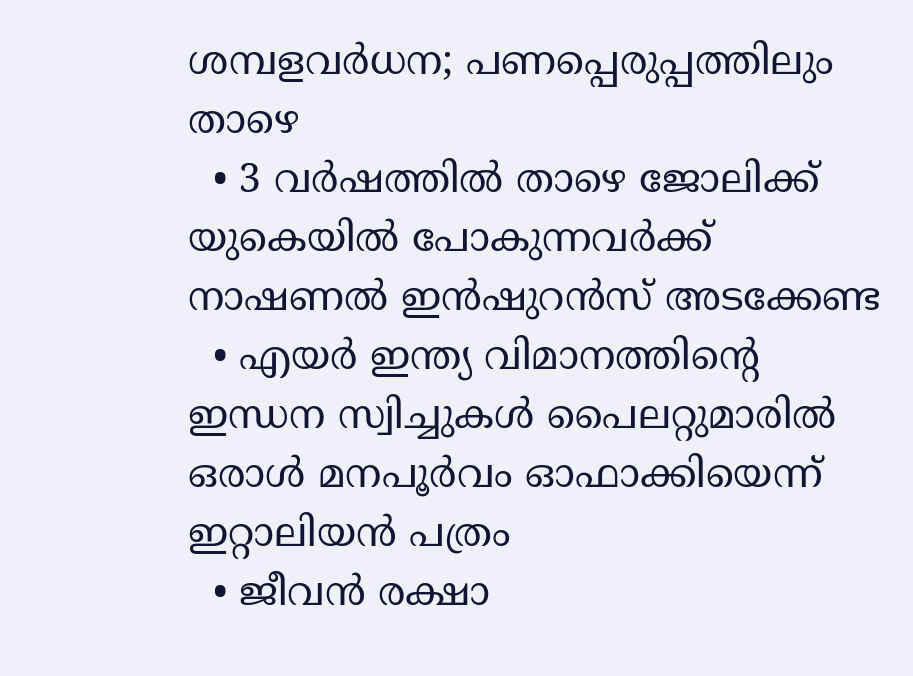ശമ്പളവര്‍ധന; പണപ്പെരുപ്പത്തിലും താഴെ
  • 3 വര്‍ഷത്തില്‍ താഴെ ജോലിക്ക് യുകെയില്‍ പോകുന്നവര്‍ക്ക് നാഷണല്‍ ഇന്‍ഷുറന്‍സ് അടക്കേണ്ട
  • എയര്‍ ഇന്ത്യ വിമാനത്തിന്റെ ഇന്ധന സ്വിച്ചുകള്‍ പൈലറ്റുമാരില്‍ ഒരാള്‍ മനപൂര്‍വം ഓഫാക്കിയെന്ന് ഇറ്റാലിയന്‍ പത്രം
  • ജീവന്‍ രക്ഷാ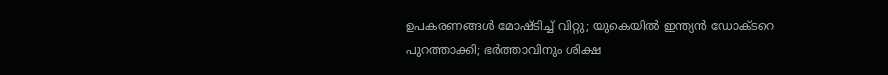ഉപകരണങ്ങള്‍ മോഷ്ടിച്ച് വിറ്റു; യുകെയില്‍ ഇന്ത്യന്‍ ഡോക്ടറെ പുറത്താക്കി; ഭര്‍ത്താവിനും ശിക്ഷ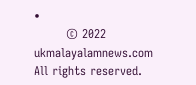•
        © 2022 ukmalayalamnews.com All rights reserved.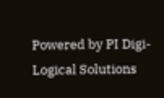Powered by PI Digi-Logical Solutions